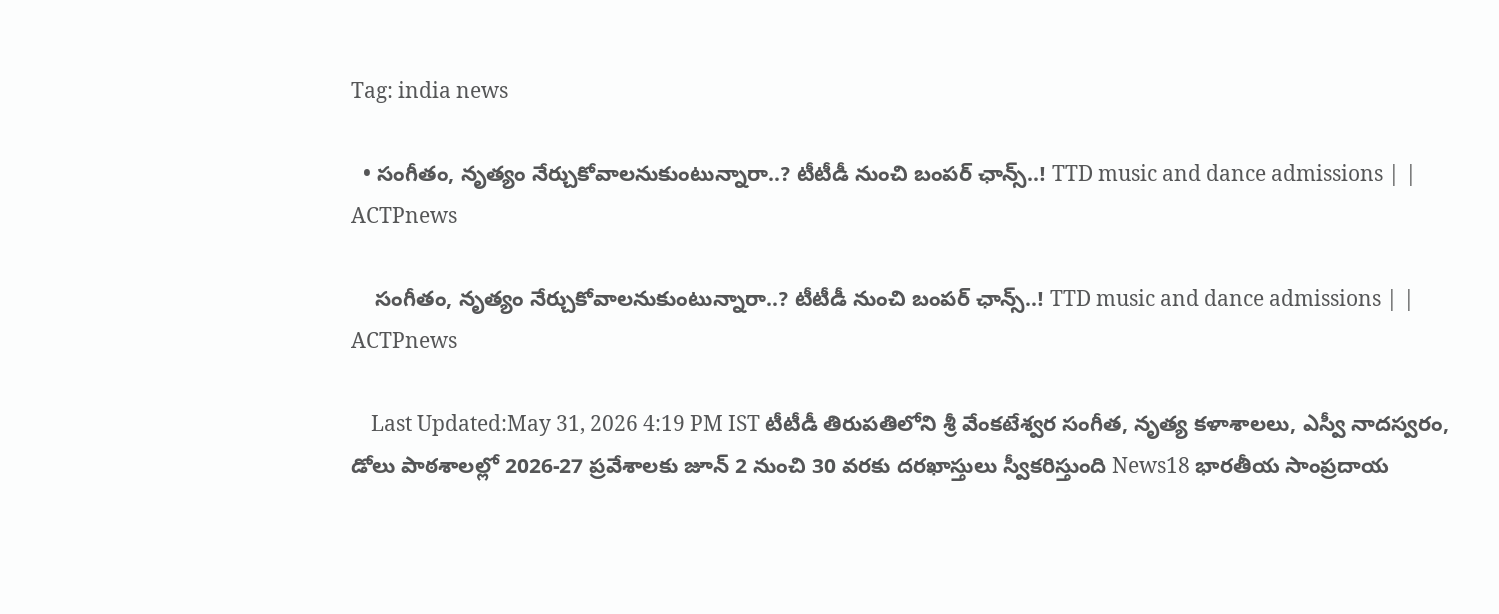Tag: india news

  • సంగీతం, నృత్యం నేర్చుకోవాలనుకుంటున్నారా..? టీటీడీ నుంచి బంపర్ ఛాన్స్..! TTD music and dance admissions | | ACTPnews

    సంగీతం, నృత్యం నేర్చుకోవాలనుకుంటున్నారా..? టీటీడీ నుంచి బంపర్ ఛాన్స్..! TTD music and dance admissions | | ACTPnews

    Last Updated:May 31, 2026 4:19 PM IST టీటీడీ తిరుపతిలోని శ్రీ వేంకటేశ్వర సంగీత, నృత్య కళాశాలలు, ఎస్వీ నాదస్వరం, డోలు పాఠశాలల్లో 2026-27 ప్రవేశాలకు జూన్ 2 నుంచి 30 వరకు దరఖాస్తులు స్వీకరిస్తుంది News18 భారతీయ సాంప్రదాయ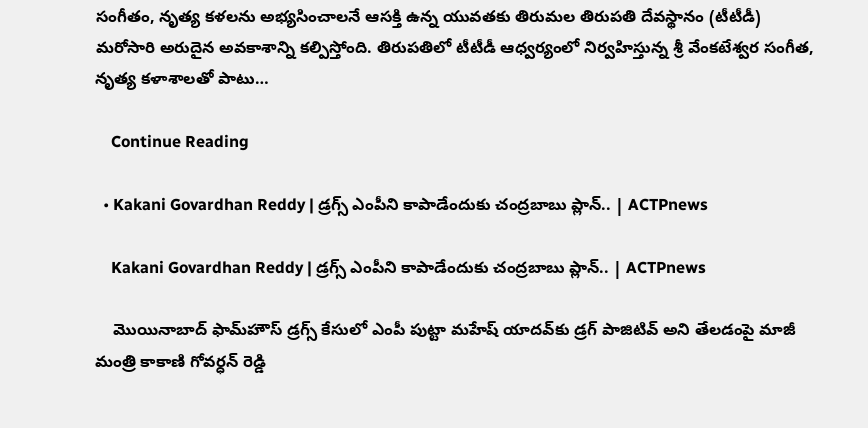సంగీతం, నృత్య కళలను అభ్యసించాలనే ఆసక్తి ఉన్న యువతకు తిరుమల తిరుపతి దేవస్థానం (టీటీడీ) మరోసారి అరుదైన అవకాశాన్ని కల్పిస్తోంది. తిరుపతిలో టీటీడీ ఆధ్వర్యంలో నిర్వహిస్తున్న శ్రీ వేంకటేశ్వర సంగీత, నృత్య కళాశాలతో పాటు…

    Continue Reading

  • Kakani Govardhan Reddy | డ్రగ్స్ ఎంపీని కాపాడేందుకు చంద్రబాబు ప్లాన్.. | ACTPnews

    Kakani Govardhan Reddy | డ్రగ్స్ ఎంపీని కాపాడేందుకు చంద్రబాబు ప్లాన్.. | ACTPnews

    మొయినాబాద్ ఫామ్‌హౌస్ డ్రగ్స్ కేసులో ఎంపీ పుట్టా మహేష్ యాదవ్‌కు డ్రగ్ పాజిటివ్ అని తేలడంపై మాజీ మంత్రి కాకాణి గోవర్ధన్ రెడ్డి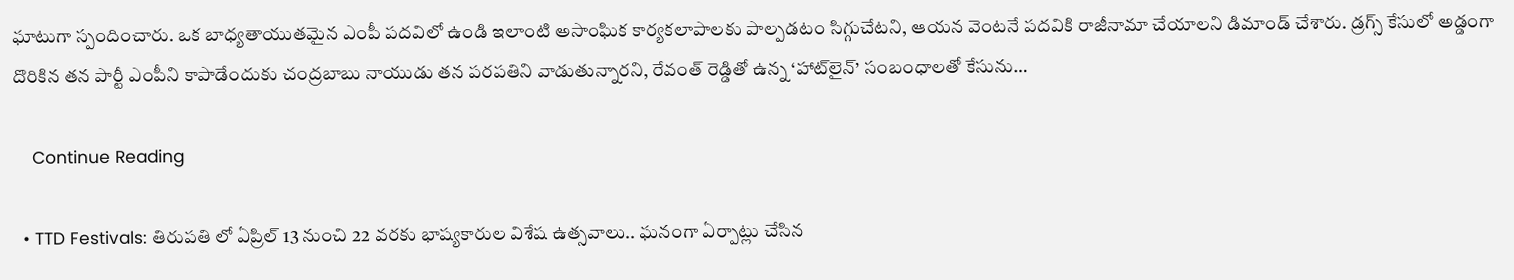ఘాటుగా స్పందించారు. ఒక బాధ్యతాయుతమైన ఎంపీ పదవిలో ఉండి ఇలాంటి అసాంఘిక కార్యకలాపాలకు పాల్పడటం సిగ్గుచేటని, ఆయన వెంటనే పదవికి రాజీనామా చేయాలని డిమాండ్ చేశారు. డ్రగ్స్ కేసులో అడ్డంగా దొరికిన తన పార్టీ ఎంపీని కాపాడేందుకు చంద్రబాబు నాయుడు తన పరపతిని వాడుతున్నారని, రేవంత్ రెడ్డితో ఉన్న ‘హాట్‌లైన్’ సంబంధాలతో కేసును…

    Continue Reading

  • TTD Festivals: తిరుపతి లో ఏప్రిల్‌ 13 నుంచి 22 వరకు భాష్యకారుల విశేష ఉత్సవాలు.. ఘనంగా ఏర్పాట్లు చేసిన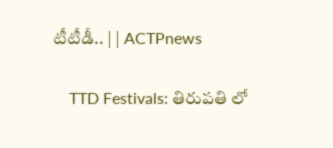టీటీడీ.. | | ACTPnews

    TTD Festivals: తిరుపతి లో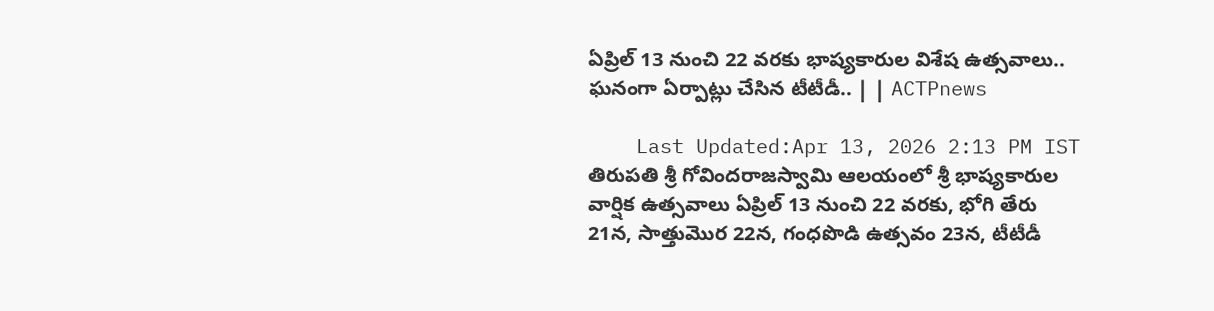ఏప్రిల్‌ 13 నుంచి 22 వరకు భాష్యకారుల విశేష ఉత్సవాలు.. ఘనంగా ఏర్పాట్లు చేసిన టీటీడీ.. | | ACTPnews

    Last Updated:Apr 13, 2026 2:13 PM IST తిరుపతి శ్రీ గోవిందరాజస్వామి ఆలయంలో శ్రీ భాష్యకారుల వార్షిక ఉత్సవాలు ఏప్రిల్ 13 నుంచి 22 వరకు, భోగి తేరు 21న, సాత్తుమొర 22న, గంధపొడి ఉత్సవం 23న, టీటీడీ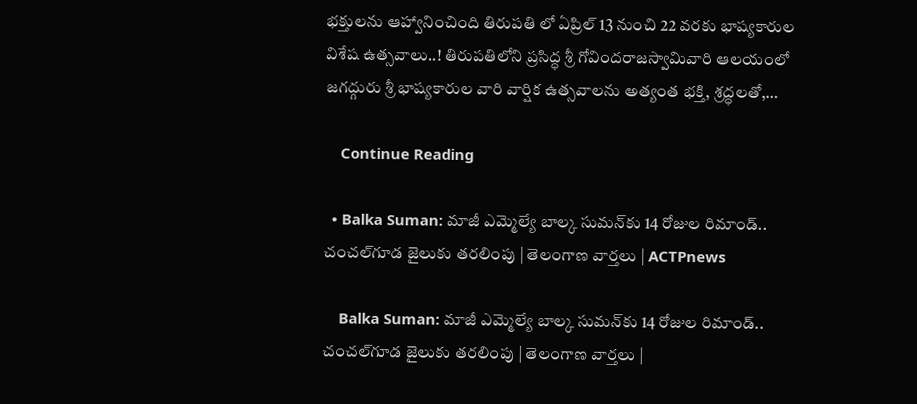భక్తులను ఆహ్వానించింది తిరుపతి లో ఏప్రిల్‌ 13 నుంచి 22 వరకు భాష్యకారుల విశేష ఉత్సవాలు..! తిరుపతిలోని ప్రసిద్ధ శ్రీ గోవిందరాజస్వామివారి ఆలయంలో జగద్గురు శ్రీ భాష్యకారుల వారి వార్షిక ఉత్సవాలను అత్యంత భక్తి, శ్రద్ధలతో,…

    Continue Reading

  • Balka Suman: మాజీ ఎమ్మెల్యే బాల్క సుమన్‌కు 14 రోజుల రిమాండ్.. చంచల్‌గూడ జైలుకు తరలింపు | తెలంగాణ వార్తలు | ACTPnews

    Balka Suman: మాజీ ఎమ్మెల్యే బాల్క సుమన్‌కు 14 రోజుల రిమాండ్.. చంచల్‌గూడ జైలుకు తరలింపు | తెలంగాణ వార్తలు |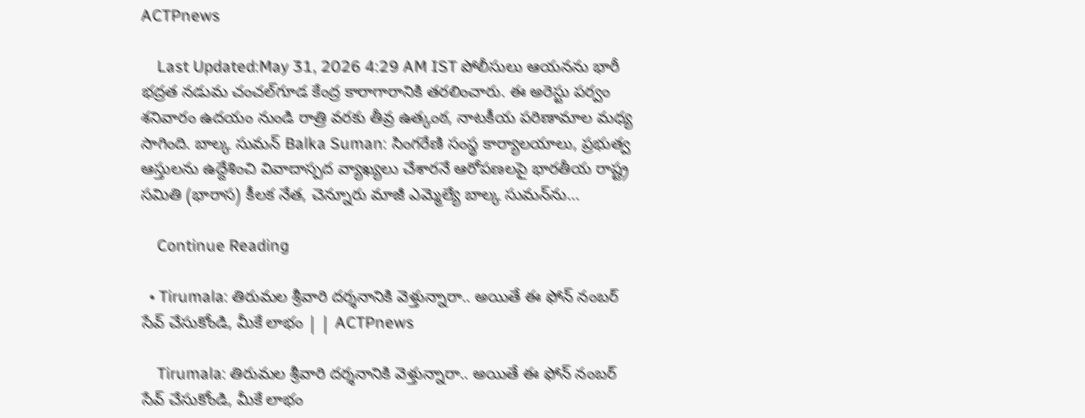ACTPnews

    Last Updated:May 31, 2026 4:29 AM IST పోలీసులు ఆయనను భారీ భద్రత నడుమ చంచల్‌గూడ కేంద్ర కారాగారానికి తరలించారు. ఈ అరెస్టు పర్వం శనివారం ఉదయం నుండి రాత్రి వరకు తీవ్ర ఉత్కంఠ, నాటకీయ పరిణామాల మధ్య సాగింది. బాల్క సుమన్ Balka Suman: సింగరేణి సంస్థ కార్యాలయాలు, ప్రభుత్వ ఆస్తులను ఉద్దేశించి వివాదాస్పద వ్యాఖ్యలు చేశారనే ఆరోపణలపై భారతీయ రాష్ట్ర సమితి (భారాస) కీలక నేత, చెన్నూరు మాజీ ఎమ్మెల్యే బాల్క సుమన్‌ను…

    Continue Reading

  • Tirumala: తిరుమల శ్రీవారి దర్శనానికి వెళ్తున్నారా.. అయితే ఈ ఫోన్ నంబర్ సేవ్ చేసుకోండి, మీకే లాభం | | ACTPnews

    Tirumala: తిరుమల శ్రీవారి దర్శనానికి వెళ్తున్నారా.. అయితే ఈ ఫోన్ నంబర్ సేవ్ చేసుకోండి, మీకే లాభం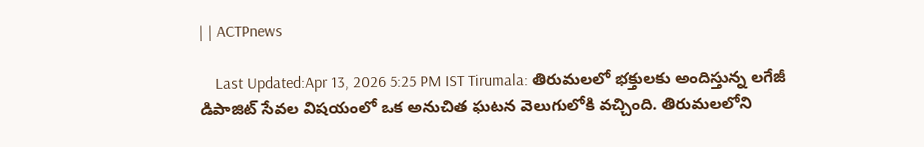| | ACTPnews

    Last Updated:Apr 13, 2026 5:25 PM IST Tirumala: తిరుమలలో భక్తులకు అందిస్తున్న లగేజీ డిపాజిట్ సేవల విషయంలో ఒక అనుచిత ఘటన వెలుగులోకి వచ్చింది. తిరుమలలోని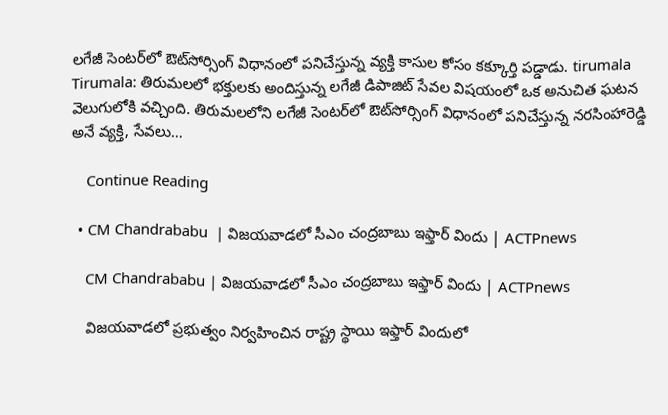లగేజీ సెంటర్‌లో ఔట్‌సోర్సింగ్ విధానంలో పనిచేస్తున్న వ్యక్తి కాసుల కోసం కక్కూర్తి పడ్డాడు. tirumala Tirumala: తిరుమలలో భక్తులకు అందిస్తున్న లగేజీ డిపాజిట్ సేవల విషయంలో ఒక అనుచిత ఘటన వెలుగులోకి వచ్చింది. తిరుమలలోని లగేజీ సెంటర్‌లో ఔట్‌సోర్సింగ్ విధానంలో పనిచేస్తున్న నరసింహారెడ్డి అనే వ్యక్తి, సేవలు…

    Continue Reading

  • CM Chandrababu  | విజయవాడలో సీఎం చంద్రబాబు ఇఫ్తార్ విందు | ACTPnews

    CM Chandrababu | విజయవాడలో సీఎం చంద్రబాబు ఇఫ్తార్ విందు | ACTPnews

    విజయవాడలో ప్రభుత్వం నిర్వహించిన రాష్ట్ర స్థాయి ఇఫ్తార్ విందులో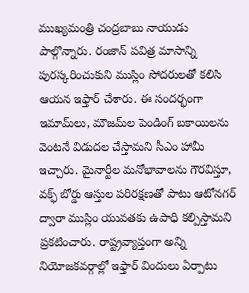ముఖ్యమంత్రి చంద్రబాబు నాయుడు పాల్గొన్నారు. రంజాన్ పవిత్ర మాసాన్ని పురస్కరించుకుని ముస్లిం సోదరులతో కలిసి ఆయన ఇఫ్తార్ చేశారు. ఈ సందర్భంగా ఇమామ్‌లు, మౌజమ్‌ల పెండింగ్ బకాయిలను వెంటనే విడుదల చేస్తామని సీఎం హామీ ఇచ్చారు. మైనార్టీల మనోభావాలను గౌరవిస్తూ, వక్ఫ్ బోర్డు ఆస్తుల పరిరక్షణతో పాటు ఆటోనగర్ ద్వారా ముస్లిం యువతకు ఉపాధి కల్పిస్తామని ప్రకటించారు. రాష్ట్రవ్యాప్తంగా అన్ని నియోజకవర్గాల్లో ఇఫ్తార్ విందులు ఏర్పాటు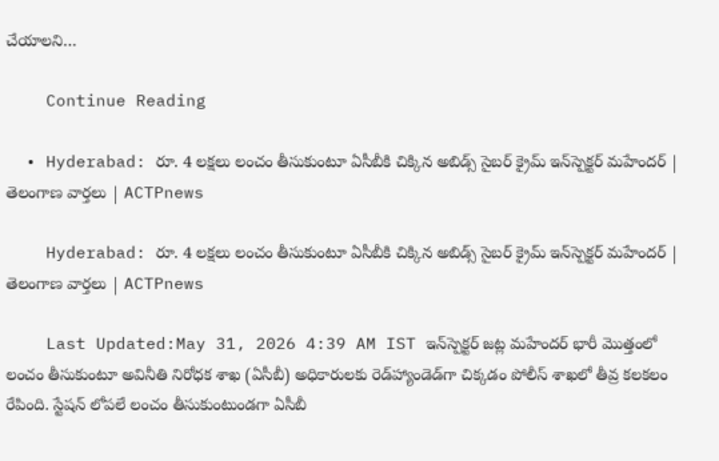చేయాలని…

    Continue Reading

  • Hyderabad: రూ. 4 లక్షలు లంచం తీసుకుంటూ ఏసీబీకి చిక్కిన అబిడ్స్ సైబర్ క్రైమ్ ఇన్‌స్పెక్టర్ మహేందర్ | తెలంగాణ వార్తలు | ACTPnews

    Hyderabad: రూ. 4 లక్షలు లంచం తీసుకుంటూ ఏసీబీకి చిక్కిన అబిడ్స్ సైబర్ క్రైమ్ ఇన్‌స్పెక్టర్ మహేందర్ | తెలంగాణ వార్తలు | ACTPnews

    Last Updated:May 31, 2026 4:39 AM IST ఇన్‌స్పెక్టర్ జట్ల మహేందర్ భారీ మొత్తంలో లంచం తీసుకుంటూ అవినీతి నిరోధక శాఖ (ఏసీబీ) అధికారులకు రెడ్‌హ్యాండెడ్‌గా చిక్కడం పోలీస్ శాఖలో తీవ్ర కలకలం రేపింది. స్టేషన్ లోపలే లంచం తీసుకుంటుండగా ఏసీబీ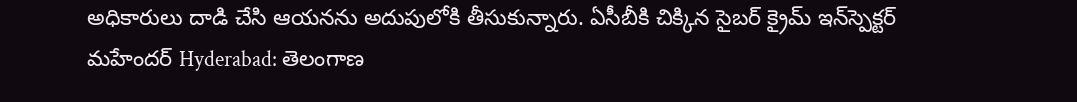అధికారులు దాడి చేసి ఆయనను అదుపులోకి తీసుకున్నారు. ఏసీబీకి చిక్కిన సైబర్ క్రైమ్ ఇన్‌స్పెక్టర్ మహేందర్ Hyderabad: తెలంగాణ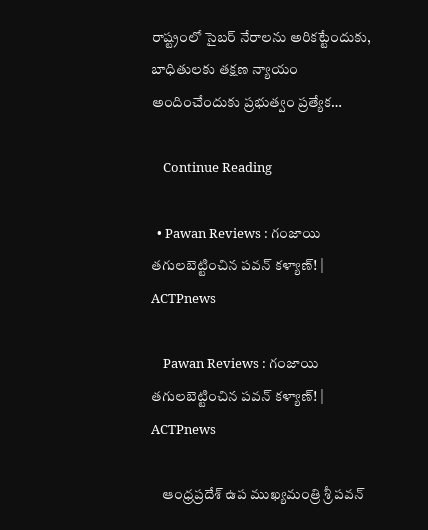రాష్ట్రంలో సైబర్ నేరాలను అరికట్టేందుకు, బాధితులకు తక్షణ న్యాయం అందించేందుకు ప్రభుత్వం ప్రత్యేక…

    Continue Reading

  • Pawan Reviews : గంజాయి తగులబెట్టించిన పవన్ కళ్యాణ్! | ACTPnews

    Pawan Reviews : గంజాయి తగులబెట్టించిన పవన్ కళ్యాణ్! | ACTPnews

    ఆంధ్రప్రదేశ్ ఉప ముఖ్యమంత్రి శ్రీ పవన్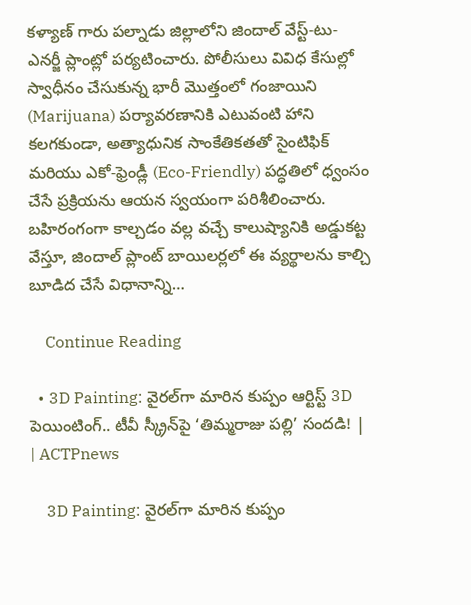కళ్యాణ్ గారు పల్నాడు జిల్లాలోని జిందాల్ వేస్ట్-టు-ఎనర్జీ ప్లాంట్లో పర్యటించారు. పోలీసులు వివిధ కేసుల్లో స్వాధీనం చేసుకున్న భారీ మొత్తంలో గంజాయిని (Marijuana) పర్యావరణానికి ఎటువంటి హాని కలగకుండా, అత్యాధునిక సాంకేతికతతో సైంటిఫిక్ మరియు ఎకో-ఫ్రెండ్లీ (Eco-Friendly) పద్ధతిలో ధ్వంసం చేసే ప్రక్రియను ఆయన స్వయంగా పరిశీలించారు. బహిరంగంగా కాల్చడం వల్ల వచ్చే కాలుష్యానికి అడ్డుకట్ట వేస్తూ, జిందాల్ ప్లాంట్ బాయిలర్లలో ఈ వ్యర్థాలను కాల్చి బూడిద చేసే విధానాన్ని…

    Continue Reading

  • 3D Painting: వైరల్‌గా మారిన కుప్పం ఆర్టిస్ట్ 3D పెయింటింగ్.. టీవీ స్క్రీన్‌పై ‘తిమ్మరాజు పల్లి’ సందడి! | | ACTPnews

    3D Painting: వైరల్‌గా మారిన కుప్పం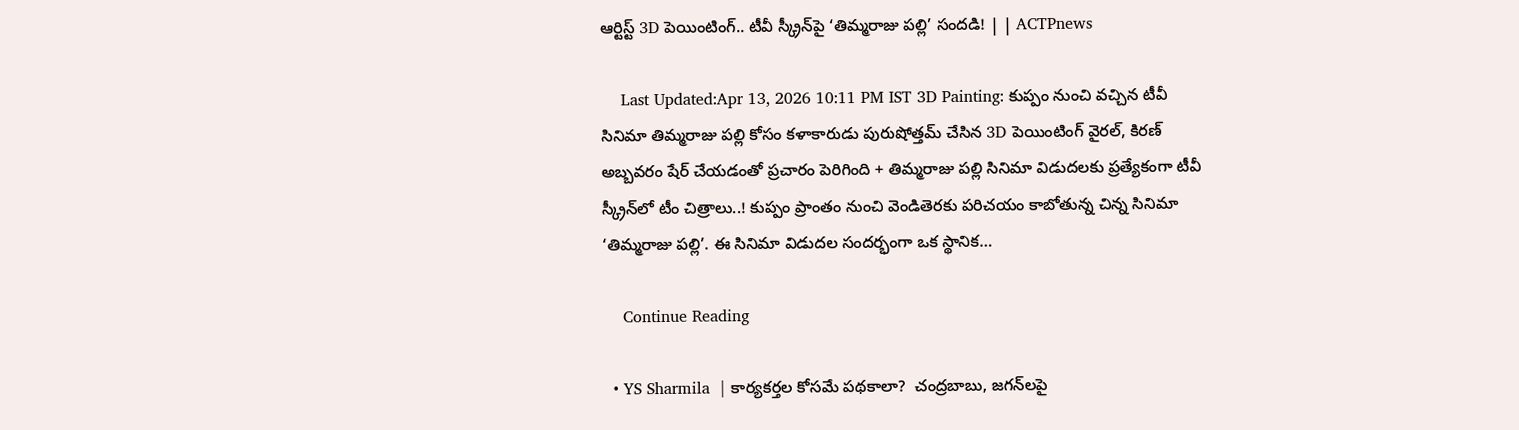ఆర్టిస్ట్ 3D పెయింటింగ్.. టీవీ స్క్రీన్‌పై ‘తిమ్మరాజు పల్లి’ సందడి! | | ACTPnews

    Last Updated:Apr 13, 2026 10:11 PM IST 3D Painting: కుప్పం నుంచి వచ్చిన టీవీ సినిమా తిమ్మరాజు పల్లి కోసం కళాకారుడు పురుషోత్తమ్ చేసిన 3D పెయింటింగ్ వైరల్, కిరణ్ అబ్బవరం షేర్ చేయడంతో ప్రచారం పెరిగింది + తిమ్మరాజు పల్లి సినిమా విడుదలకు ప్రత్యేకంగా టీవీ స్క్రీన్‌లో టీం చిత్రాలు..! కుప్పం ప్రాంతం నుంచి వెండితెరకు పరిచయం కాబోతున్న చిన్న సినిమా ‘తిమ్మరాజు పల్లి’. ఈ సినిమా విడుదల సందర్భంగా ఒక స్థానిక…

    Continue Reading

  • YS Sharmila  | కార్యకర్తల కోసమే పథకాలా?  చంద్రబాబు, జగన్‌లపై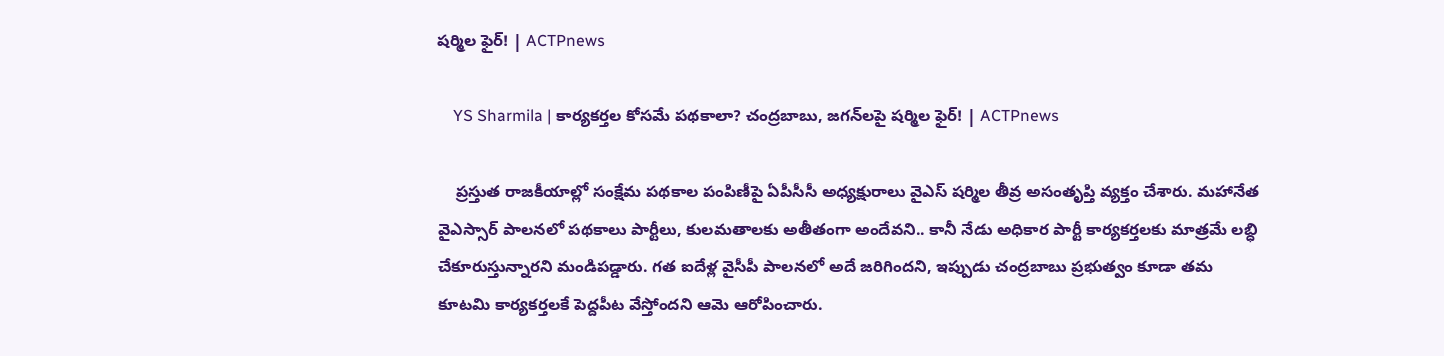షర్మిల ఫైర్! | ACTPnews

    YS Sharmila | కార్యకర్తల కోసమే పథకాలా? చంద్రబాబు, జగన్‌లపై షర్మిల ఫైర్! | ACTPnews

    ప్రస్తుత రాజకీయాల్లో సంక్షేమ పథకాల పంపిణీపై ఏపీసీసీ అధ్యక్షురాలు వైఎస్ షర్మిల తీవ్ర అసంతృప్తి వ్యక్తం చేశారు. మహానేత వైఎస్సార్ పాలనలో పథకాలు పార్టీలు, కులమతాలకు అతీతంగా అందేవని.. కానీ నేడు అధికార పార్టీ కార్యకర్తలకు మాత్రమే లబ్ధి చేకూరుస్తున్నారని మండిపడ్డారు. గత ఐదేళ్ల వైసీపీ పాలనలో అదే జరిగిందని, ఇప్పుడు చంద్రబాబు ప్రభుత్వం కూడా తమ కూటమి కార్యకర్తలకే పెద్దపీట వేస్తోందని ఆమె ఆరోపించారు.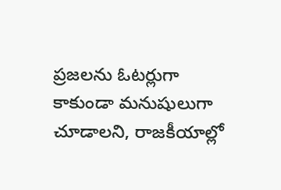ప్రజలను ఓటర్లుగా కాకుండా మనుషులుగా చూడాలని, రాజకీయాల్లో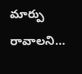మార్పు రావాలని…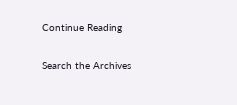Continue Reading

Search the Archives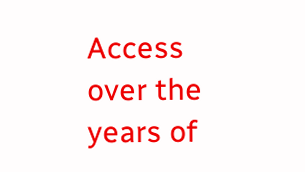Access over the years of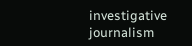investigative journalism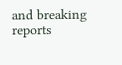and breaking reports